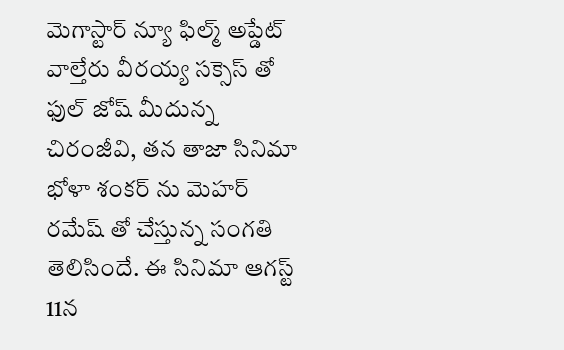మెగాస్టార్ న్యూ ఫిల్మ్ అప్డేట్
వాల్తేరు వీరయ్య సక్సెస్ తో ఫుల్ జోష్ మీదున్న చిరంజీవి, తన తాజా సినిమా భోళా శంకర్ ను మెహర్ రమేష్ తో చేస్తున్న సంగతి తెలిసిందే. ఈ సినిమా ఆగస్ట్ 11న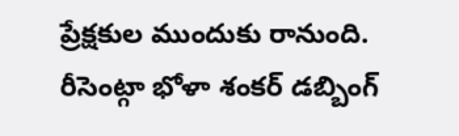ప్రేక్షకుల ముందుకు రానుంది. రీసెంట్గా భోళా శంకర్ డబ్బింగ్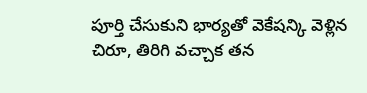పూర్తి చేసుకుని భార్యతో వెకేషన్కి వెళ్లిన చిరూ, తిరిగి వచ్చాక తన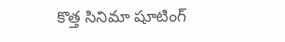కొత్త సినిమా షూటింగ్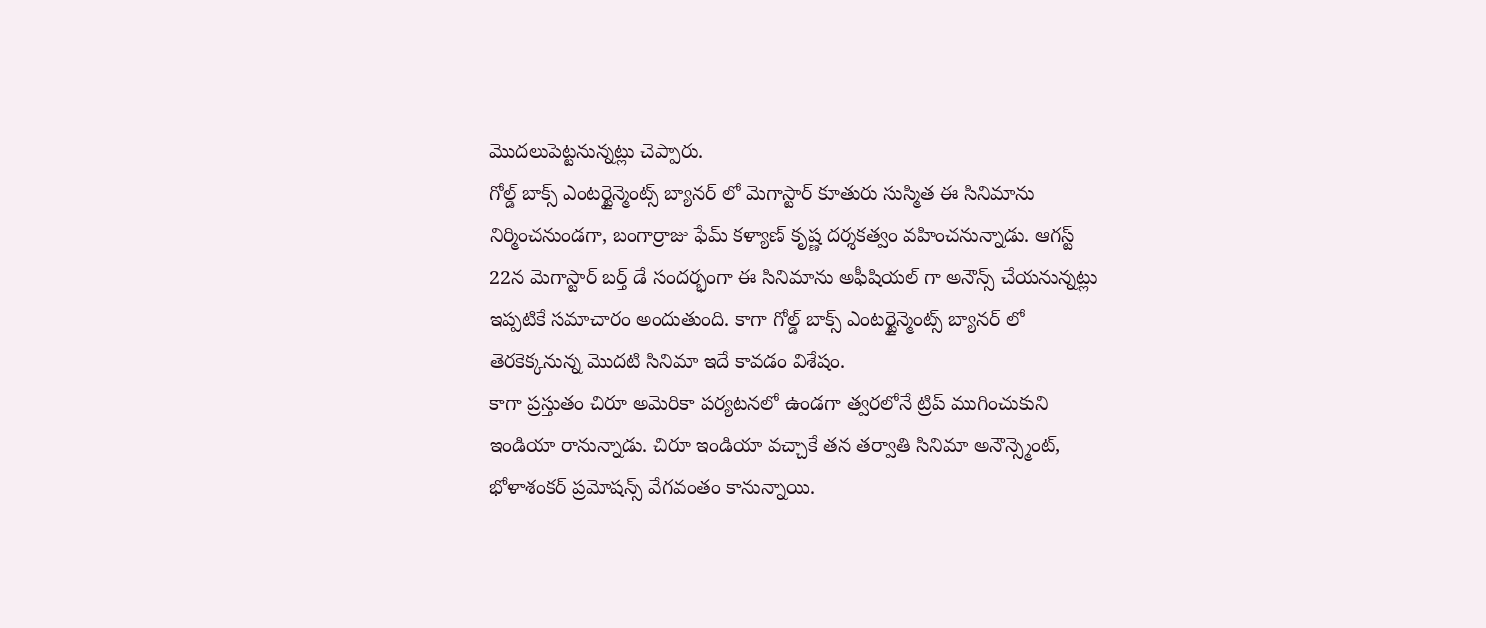మొదలుపెట్టనున్నట్లు చెప్పారు.
గోల్డ్ బాక్స్ ఎంటర్టైన్మెంట్స్ బ్యానర్ లో మెగాస్టార్ కూతురు సుస్మిత ఈ సినిమాను నిర్మించనుండగా, బంగార్రాజు ఫేమ్ కళ్యాణ్ కృష్ణ దర్శకత్వం వహించనున్నాడు. ఆగస్ట్ 22న మెగాస్టార్ బర్త్ డే సందర్భంగా ఈ సినిమాను అఫీషియల్ గా అనౌన్స్ చేయనున్నట్లు ఇప్పటికే సమాచారం అందుతుంది. కాగా గోల్డ్ బాక్స్ ఎంటర్టైన్మెంట్స్ బ్యానర్ లో తెరకెక్కనున్న మొదటి సినిమా ఇదే కావడం విశేషం.
కాగా ప్రస్తుతం చిరూ అమెరికా పర్యటనలో ఉండగా త్వరలోనే ట్రిప్ ముగించుకుని ఇండియా రానున్నాడు. చిరూ ఇండియా వచ్చాకే తన తర్వాతి సినిమా అనౌన్స్మెంట్, భోళాశంకర్ ప్రమోషన్స్ వేగవంతం కానున్నాయి.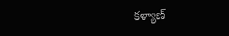కళ్యాణ్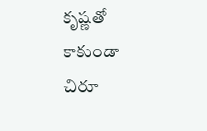కృష్ణతో కాకుండా చిరూ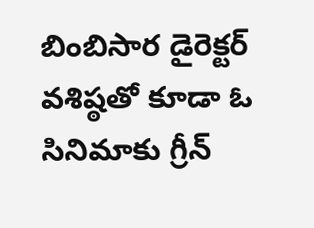బింబిసార డైరెక్టర్ వశిష్ఠతో కూడా ఓ సినిమాకు గ్రీన్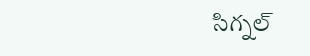సిగ్నల్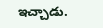ఇచ్చాడు.